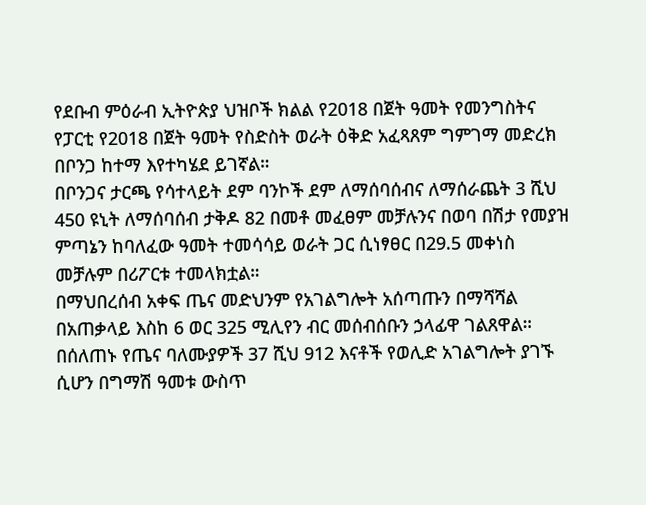የደቡብ ምዕራብ ኢትዮጵያ ህዝቦች ክልል የ2018 በጀት ዓመት የመንግስትና የፓርቲ የ2018 በጀት ዓመት የስድስት ወራት ዕቅድ አፈጻጸም ግምገማ መድረክ በቦንጋ ከተማ እየተካሄደ ይገኛል።
በቦንጋና ታርጫ የሳተላይት ደም ባንኮች ደም ለማሰባሰብና ለማሰራጨት 3 ሺህ 450 ዩኒት ለማሰባሰብ ታቅዶ 82 በመቶ መፈፀም መቻሉንና በወባ በሽታ የመያዝ ምጣኔን ከባለፈው ዓመት ተመሳሳይ ወራት ጋር ሲነፃፀር በ29.5 መቀነስ መቻሉም በሪፖርቱ ተመላክቷል።
በማህበረሰብ አቀፍ ጤና መድህንም የአገልግሎት አሰጣጡን በማሻሻል በአጠቃላይ እስከ 6 ወር 325 ሚሊየን ብር መሰብሰቡን ኃላፊዋ ገልጸዋል።
በሰለጠኑ የጤና ባለሙያዎች 37 ሺህ 912 እናቶች የወሊድ አገልግሎት ያገኙ ሲሆን በግማሽ ዓመቱ ውስጥ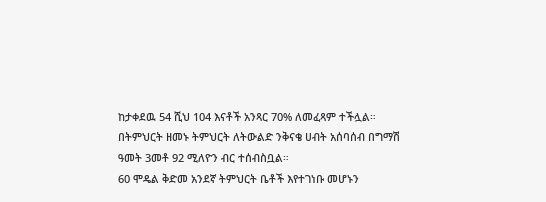ከታቀደዉ 54 ሺህ 104 እናቶች አንጻር 70% ለመፈጻም ተችሏል።
በትምህርት ዘመኑ ትምህርት ለትውልድ ንቅናቄ ሀብት አሰባሰብ በግማሽ ዓመት 3መቶ 92 ሚለዮን ብር ተሰብስቧል።
60 ሞዴል ቅድመ አንደኛ ትምህርት ቤቶች እየተገነቡ መሆኑን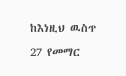ከእነዚህ ዉስጥ 27 የመማር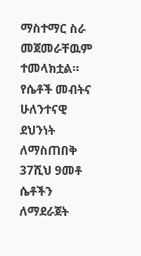ማስተማር ስራ መጀመራቸዉም ተመላክቷል።
የሴቶች መብትና ሁለንተናዊ ደህንነት ለማስጠበቅ 37ሺህ 9መቶ ሴቶችን ለማደራጀት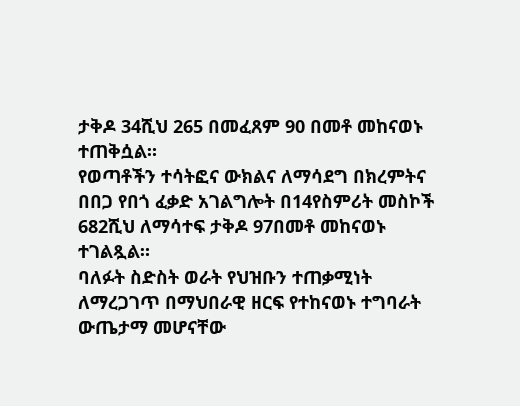ታቅዶ 34ሺህ 265 በመፈጸም 90 በመቶ መከናወኑ ተጠቅሷል።
የወጣቶችን ተሳትፎና ውክልና ለማሳደግ በክረምትና በበጋ የበጎ ፈቃድ አገልግሎት በ14የስምሪት መስኮች 682ሺህ ለማሳተፍ ታቅዶ 97በመቶ መከናወኑ ተገልጿል።
ባለፉት ስድስት ወራት የህዝቡን ተጠቃሚነት ለማረጋገጥ በማህበራዊ ዘርፍ የተከናወኑ ተግባራት ውጤታማ መሆናቸው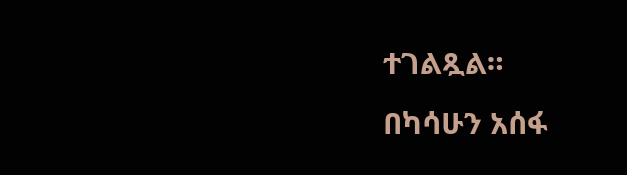ተገልጿል።
በካሳሁን አሰፋ